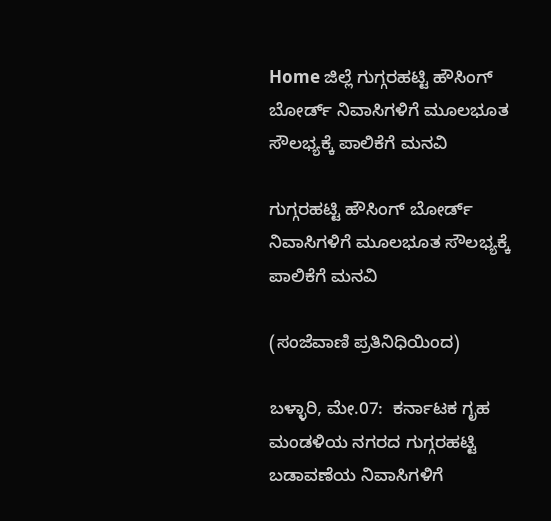Home ಜಿಲ್ಲೆ ಗುಗ್ಗರಹಟ್ಟಿ ಹೌಸಿಂಗ್ ಬೋರ್ಡ್ ನಿವಾಸಿಗಳಿಗೆ ಮೂಲಭೂತ ಸೌಲಭ್ಯಕ್ಕೆ ಪಾಲಿಕೆಗೆ ಮನವಿ

ಗುಗ್ಗರಹಟ್ಟಿ ಹೌಸಿಂಗ್ ಬೋರ್ಡ್ ನಿವಾಸಿಗಳಿಗೆ ಮೂಲಭೂತ ಸೌಲಭ್ಯಕ್ಕೆ ಪಾಲಿಕೆಗೆ ಮನವಿ

(ಸಂಜೆವಾಣಿ ಪ್ರತಿನಿಧಿಯಿಂದ)

ಬಳ್ಳಾರಿ, ಮೇ.07:  ಕರ್ನಾಟಕ ಗೃಹ ಮಂಡಳಿಯ ನಗರದ ಗುಗ್ಗರಹಟ್ಟಿ ಬಡಾವಣೆಯ ನಿವಾಸಿಗಳಿಗೆ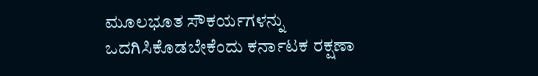ಮೂಲಭೂತ ಸೌಕರ್ಯಗಳನ್ನು ಒದಗಿಸಿಕೊಡಬೇಕೆಂದು ಕರ್ನಾಟಕ ರಕ್ಷಣಾ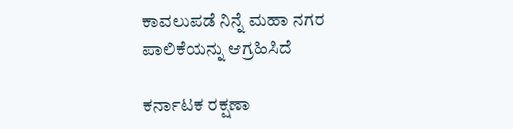ಕಾವಲುಪಡೆ ನಿನ್ನೆ ಮಹಾ ನಗರ ಪಾಲಿಕೆಯನ್ನು ಆಗ್ರಹಿಸಿದೆ

ಕರ್ನಾಟಕ ರಕ್ಷಣಾ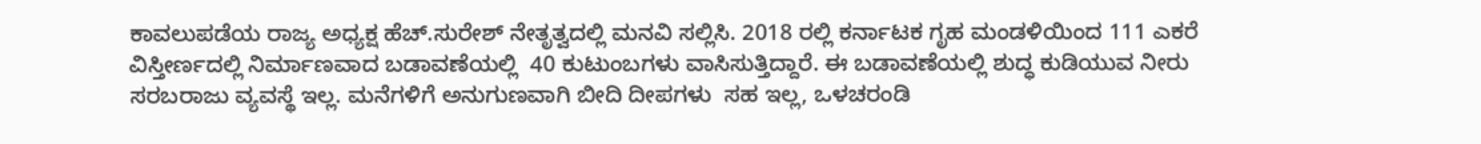ಕಾವಲುಪಡೆಯ ರಾಜ್ಯ ಅಧ್ಯಕ್ಷ ಹೆಚ್.ಸುರೇಶ್ ನೇತೃತ್ವದಲ್ಲಿ ಮನವಿ ಸಲ್ಲಿಸಿ. 2018 ರಲ್ಲಿ ಕರ್ನಾಟಕ ಗೃಹ ಮಂಡಳಿಯಿಂದ 111 ಎಕರೆ ವಿಸ್ತೀರ್ಣದಲ್ಲಿ ನಿರ್ಮಾಣವಾದ ಬಡಾವಣೆಯಲ್ಲಿ  40 ಕುಟುಂಬಗಳು ವಾಸಿಸುತ್ತಿದ್ದಾರೆ. ಈ ಬಡಾವಣೆಯಲ್ಲಿ ಶುದ್ಧ ಕುಡಿಯುವ ನೀರು ಸರಬರಾಜು ವ್ಯವಸ್ಥೆ ಇಲ್ಲ. ಮನೆಗಳಿಗೆ ಅನುಗುಣವಾಗಿ ಬೀದಿ ದೀಪಗಳು  ಸಹ ಇಲ್ಲ, ಒಳಚರಂಡಿ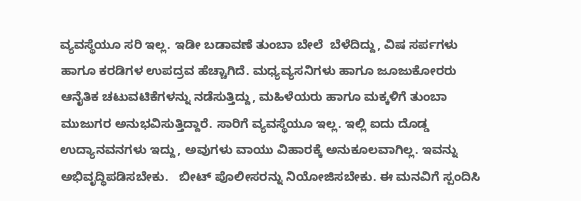ವ್ಯವಸ್ಥೆಯೂ ಸರಿ ಇಲ್ಲ. ಇಡೀ ಬಡಾವಣೆ ತುಂಬಾ ಬೇಲೆ  ಬೆಳೆದಿದ್ದು, ವಿಷ ಸರ್ಪಗಳು ಹಾಗೂ ಕರಡಿಗಳ ಉಪದ್ರವ ಹೆಚ್ಚಾಗಿದೆ. ಮಧ್ಯವ್ಯಸನಿಗಳು ಹಾಗೂ ಜೂಜುಕೋರರು ಆನೈತಿಕ ಚಟುವಟಿಕೆಗಳನ್ನು ನಡೆಸುತ್ತಿದ್ದು, ಮಹಿಳೆಯರು ಹಾಗೂ ಮಕ್ಕಳಿಗೆ ತುಂಬಾ ಮುಜುಗರ ಅನುಭವಿಸುತ್ತಿದ್ದಾರೆ. ಸಾರಿಗೆ ವ್ಯವಸ್ಥೆಯೂ ಇಲ್ಲ. ಇಲ್ಲಿ ಐದು ದೊಡ್ಡ ಉದ್ಯಾನವನಗಳು ಇದ್ದು, ಅವುಗಳು ವಾಯು ವಿಹಾರಕ್ಕೆ ಅನುಕೂಲವಾಗಿಲ್ಲ. ಇವನ್ನು ಅಭಿವೃದ್ಧಿಪಡಿಸಬೇಕು.   ಬೀಟ್ ಪೊಲೀಸರನ್ನು ನಿಯೋಜಿಸಬೇಕು. ಈ ಮನವಿಗೆ ಸ್ಪಂದಿಸಿ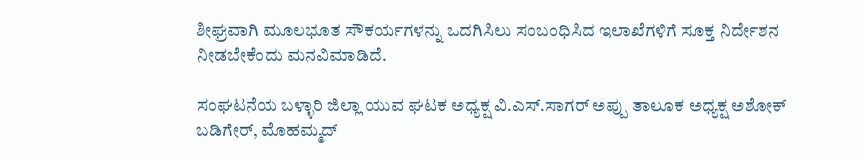ಶೀಘ್ರವಾಗಿ ಮೂಲಭೂತ ಸೌಕರ್ಯಗಳನ್ನು ಒದಗಿಸಿಲು ಸಂಬಂಧಿಸಿದ ಇಲಾಖೆಗಳಿಗೆ ಸೂಕ್ತ ನಿರ್ದೇಶನ ನೀಡಬೇಕೆಂದು ಮನವಿಮಾಡಿದೆ.

ಸಂಘಟನೆಯ ಬಳ್ಳಾರಿ ಜಿಲ್ಲಾ ಯುವ ಘಟಕ ಅಧ್ಯಕ್ಷ ವಿ.ಎಸ್.ಸಾಗರ್ ಅಪ್ಪು ತಾಲೂಕ ಅಧ್ಯಕ್ಷ ಅಶೋಕ್ ಬಡಿಗೇರ್, ಮೊಹಮ್ಮದ್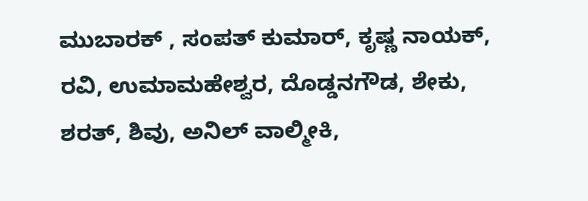ಮುಬಾರಕ್ , ಸಂಪತ್ ಕುಮಾರ್, ಕೃಷ್ಣ ನಾಯಕ್, ರವಿ, ಉಮಾಮಹೇಶ್ವರ, ದೊಡ್ಡನಗೌಡ, ಶೇಕು, ಶರತ್, ಶಿವು, ಅನಿಲ್ ವಾಲ್ಮೀಕಿ,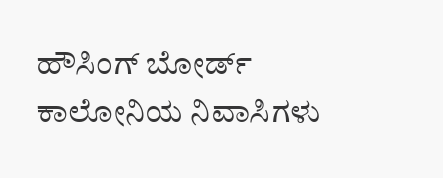ಹೌಸಿಂಗ್ ಬೋರ್ಡ್ ಕಾಲೋನಿಯ ನಿವಾಸಿಗಳು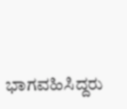ಭಾಗವಹಿಸಿದ್ದರು